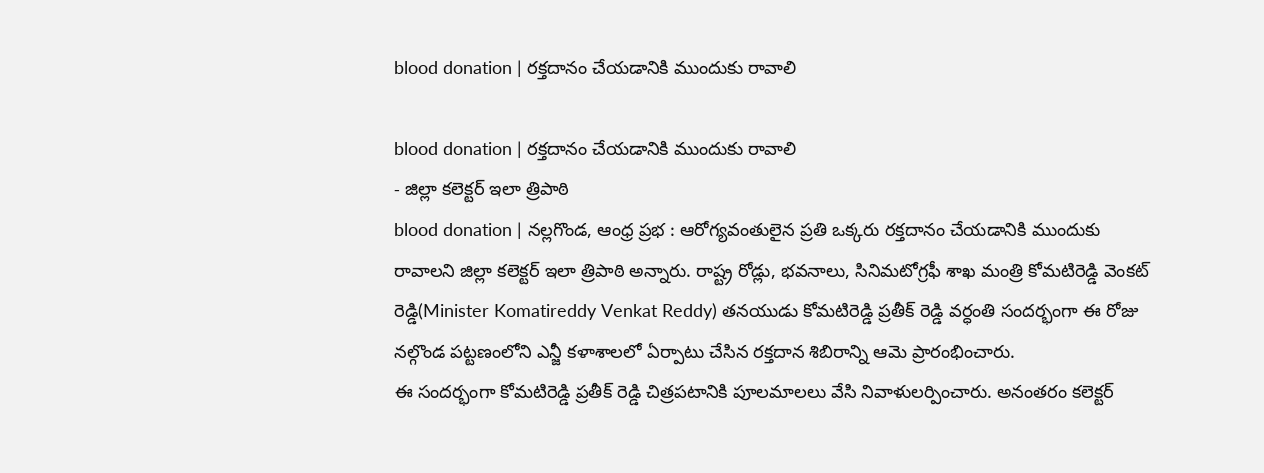blood donation | రక్తదానం చేయడానికి ముందుకు రావాలి

blood donation | రక్తదానం చేయడానికి ముందుకు రావాలి
- జిల్లా కలెక్టర్ ఇలా త్రిపాఠి
blood donation | నల్లగొండ, ఆంధ్ర ప్రభ : ఆరోగ్యవంతులైన ప్రతి ఒక్కరు రక్తదానం చేయడానికి ముందుకు రావాలని జిల్లా కలెక్టర్ ఇలా త్రిపాఠి అన్నారు. రాష్ట్ర రోడ్లు, భవనాలు, సినిమటోగ్రఫీ శాఖ మంత్రి కోమటిరెడ్డి వెంకట్ రెడ్డి(Minister Komatireddy Venkat Reddy) తనయుడు కోమటిరెడ్డి ప్రతీక్ రెడ్డి వర్ధంతి సందర్భంగా ఈ రోజు నల్గొండ పట్టణంలోని ఎన్జీ కళాశాలలో ఏర్పాటు చేసిన రక్తదాన శిబిరాన్ని ఆమె ప్రారంభించారు.
ఈ సందర్భంగా కోమటిరెడ్డి ప్రతీక్ రెడ్డి చిత్రపటానికి పూలమాలలు వేసి నివాళులర్పించారు. అనంతరం కలెక్టర్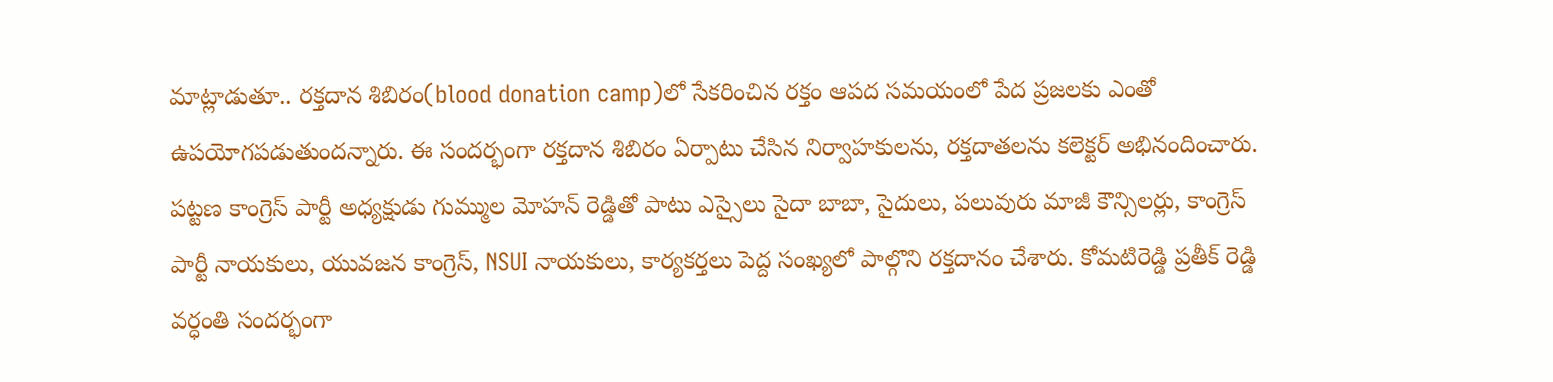మాట్లాడుతూ.. రక్తదాన శిబిరం(blood donation camp)లో సేకరించిన రక్తం ఆపద సమయంలో పేద ప్రజలకు ఎంతో ఉపయోగపడుతుందన్నారు. ఈ సందర్భంగా రక్తదాన శిబిరం ఏర్పాటు చేసిన నిర్వాహకులను, రక్తదాతలను కలెక్టర్ అభినందించారు.
పట్టణ కాంగ్రెస్ పార్టీ అధ్యక్షుడు గుమ్ముల మోహన్ రెడ్డితో పాటు ఎస్సైలు సైదా బాబా, సైదులు, పలువురు మాజీ కౌన్సిలర్లు, కాంగ్రెస్ పార్టీ నాయకులు, యువజన కాంగ్రెస్, NSUI నాయకులు, కార్యకర్తలు పెద్ద సంఖ్యలో పాల్గొని రక్తదానం చేశారు. కోమటిరెడ్డి ప్రతీక్ రెడ్డి వర్ధంతి సందర్భంగా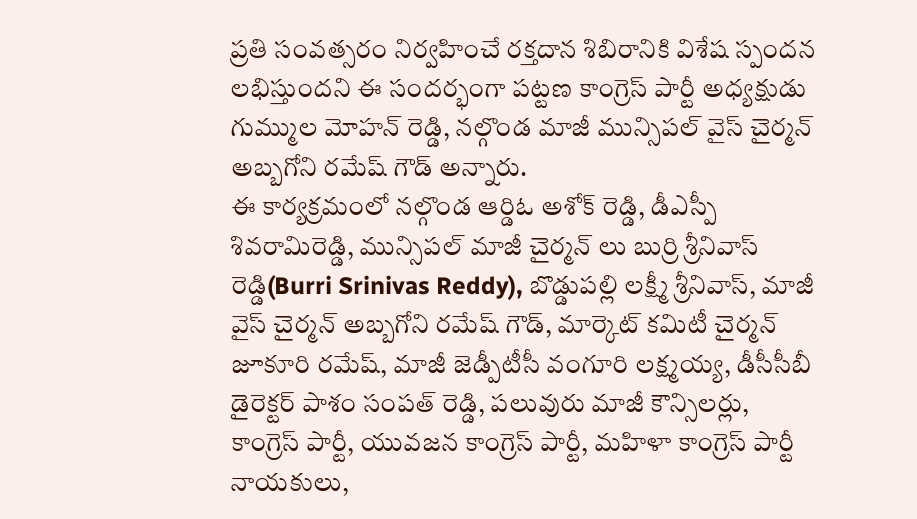ప్రతి సంవత్సరం నిర్వహించే రక్తదాన శిబిరానికి విశేష స్పందన లభిస్తుందని ఈ సందర్భంగా పట్టణ కాంగ్రెస్ పార్టీ అధ్యక్షుడు గుమ్ముల మోహన్ రెడ్డి, నల్గొండ మాజీ మున్సిపల్ వైస్ చైర్మన్ అబ్బగోని రమేష్ గౌడ్ అన్నారు.
ఈ కార్యక్రమంలో నల్గొండ ఆర్డిఓ అశోక్ రెడ్డి, డీఎస్పీ శివరామిరెడ్డి, మున్సిపల్ మాజీ చైర్మన్ లు బుర్రి శ్రీనివాస్ రెడ్డి(Burri Srinivas Reddy), బొడ్డుపల్లి లక్ష్మీ శ్రీనివాస్, మాజీ వైస్ చైర్మన్ అబ్బగోని రమేష్ గౌడ్, మార్కెట్ కమిటీ చైర్మన్ జూకూరి రమేష్, మాజీ జెడ్పీటీసీ వంగూరి లక్ష్మయ్య, డీసీసీబీ డైరెక్టర్ పాశం సంపత్ రెడ్డి, పలువురు మాజీ కౌన్సిలర్లు, కాంగ్రెస్ పార్టీ, యువజన కాంగ్రెస్ పార్టీ, మహిళా కాంగ్రెస్ పార్టీ నాయకులు,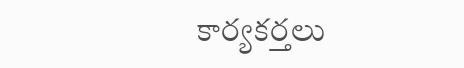కార్యకర్తలు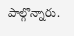పాల్గొన్నారు.